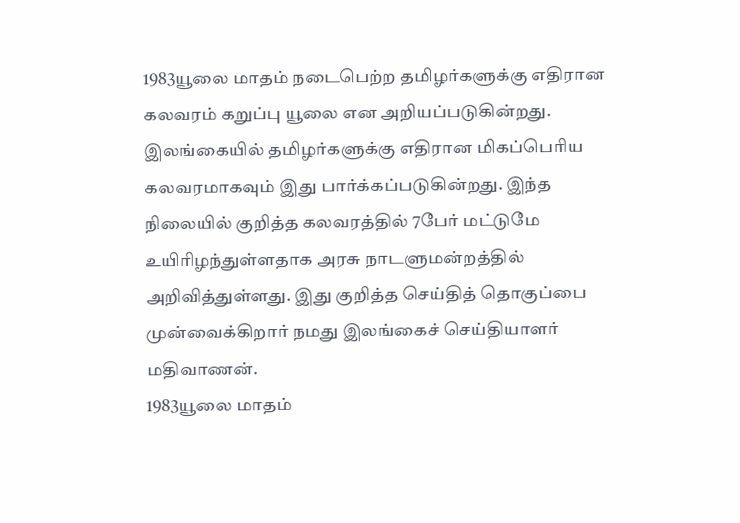1983யூலை மாதம் நடைபெற்ற தமிழர்களுக்கு எதிரான கலவரம் கறுப்பு யூலை என அறியப்படுகின்றது. இலங்கையில் தமிழர்களுக்கு எதிரான மிகப்பெரிய கலவரமாகவும் இது பார்க்கப்படுகின்றது. இந்த நிலையில் குறித்த கலவரத்தில் 7பேர் மட்டுமே உயிரிழந்துள்ளதாக அரசு நாடளுமன்றத்தில் அறிவித்துள்ளது. இது குறித்த செய்தித் தொகுப்பை முன்வைக்கிறார் நமது இலங்கைச் செய்தியாளர் மதிவாணன்.
1983யூலை மாதம்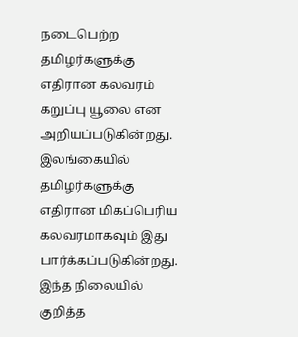நடைபெற்ற தமிழர்களுக்கு எதிரான கலவரம் கறுப்பு யூலை என அறியப்படுகின்றது. இலங்கையில் தமிழர்களுக்கு எதிரான மிகப்பெரிய கலவரமாகவும் இது பார்க்கப்படுகின்றது. இந்த நிலையில் குறித்த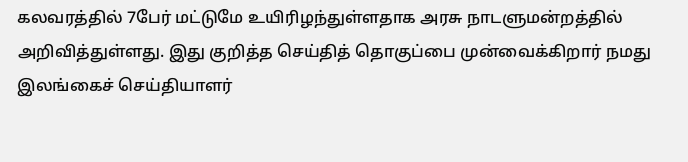கலவரத்தில் 7பேர் மட்டுமே உயிரிழந்துள்ளதாக அரசு நாடளுமன்றத்தில் அறிவித்துள்ளது. இது குறித்த செய்தித் தொகுப்பை முன்வைக்கிறார் நமது இலங்கைச் செய்தியாளர்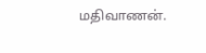மதிவாணன்.